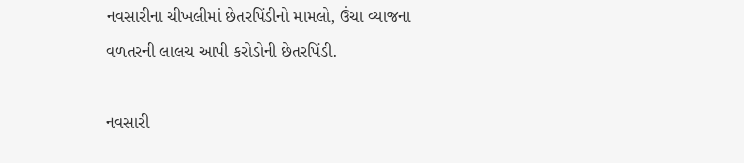નવસારીના ચીખલીમાં છેતરપિંડીનો મામલો, ઉંચા વ્યાજના વળતરની લાલચ આપી કરોડોની છેતરપિંડી.

નવસારી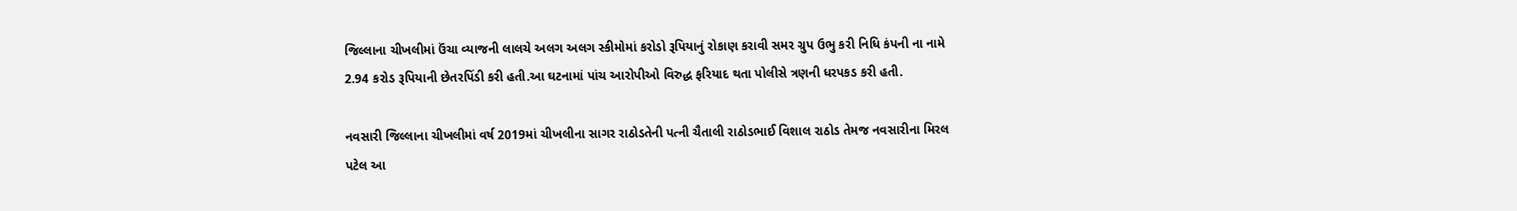જિલ્લાના ચીખલીમાં ઉંચા વ્યાજની લાલચે અલગ અલગ સ્કીમોમાં કરોડો રૂપિયાનું રોકાણ કરાવી સમર ગ્રુપ ઉભુ કરી નિધિ કંપની ના નામે 2.94 કરોડ રૂપિયાની છેતરપિંડી કરી હતી.આ ઘટનામાં પાંચ આરોપીઓ વિરુદ્ધ ફરિયાદ થતા પોલીસે ત્રણની ધરપકડ કરી હતી.

નવસારી જિલ્લાના ચીખલીમાં વર્ષ 2019માં ચીખલીના સાગર રાઠોડતેની પત્ની ચૈતાલી રાઠોડભાઈ વિશાલ રાઠોડ તેમજ નવસારીના મિરલ પટેલ આ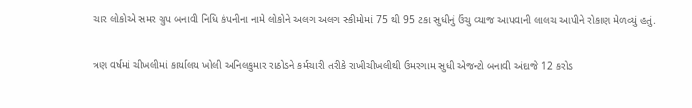ચાર લોકોએ સમર ગ્રુપ બનાવી નિધિ કંપનીના નામે લોકોને અલગ અલગ સ્કીમોમાં 75 થી 95 ટકા સુધીનું ઉંચુ વ્યાજ આપવાની લાલચ આપીને રોકાણ મેળવ્યું હતું.

ત્રણ વર્ષમાં ચીખલીમાં કાર્યાલય ખોલી અનિલકુમાર રાઠોડને કર્મચારી તરીકે રાખીચીખલીથી ઉમરગામ સુધી એજન્ટો બનાવી અંદાજે 12 કરોડ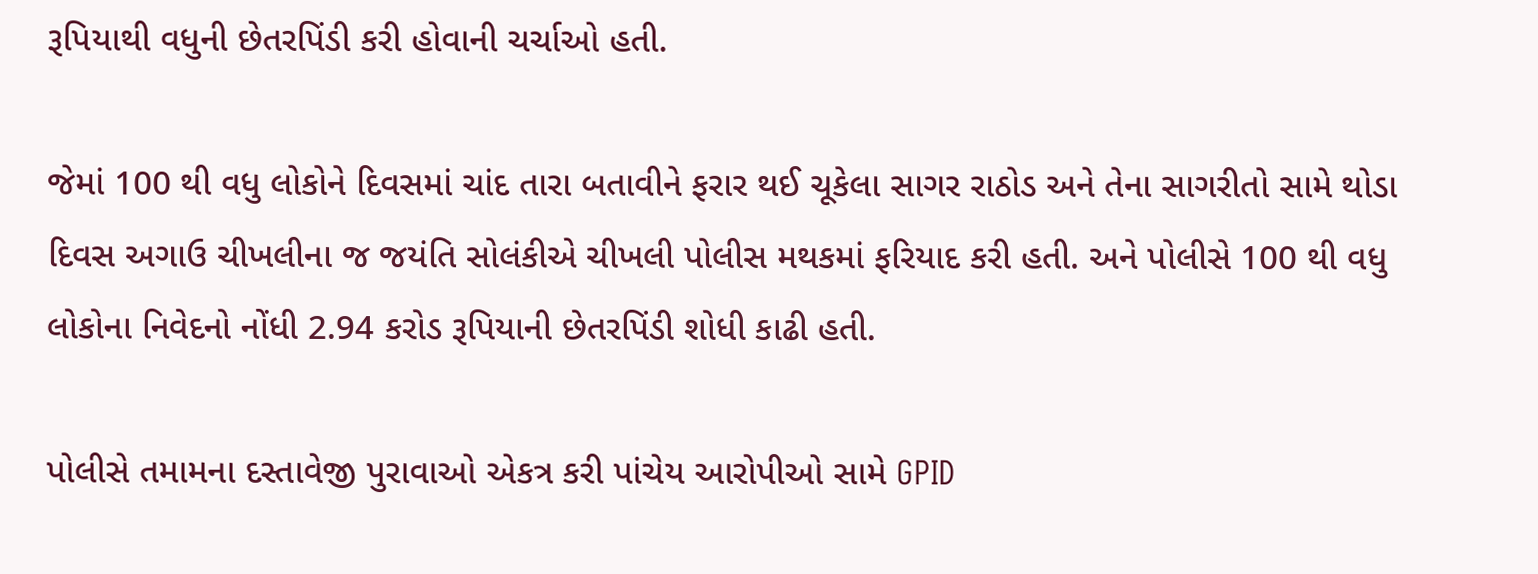રૂપિયાથી વધુની છેતરપિંડી કરી હોવાની ચર્ચાઓ હતી.

જેમાં 100 થી વધુ લોકોને દિવસમાં ચાંદ તારા બતાવીને ફરાર થઈ ચૂકેલા સાગર રાઠોડ અને તેના સાગરીતો સામે થોડા દિવસ અગાઉ ચીખલીના જ જયંતિ સોલંકીએ ચીખલી પોલીસ મથકમાં ફરિયાદ કરી હતી. અને પોલીસે 100 થી વધુ લોકોના નિવેદનો નોંધી 2.94 કરોડ રૂપિયાની છેતરપિંડી શોધી કાઢી હતી.

પોલીસે તમામના દસ્તાવેજી પુરાવાઓ એકત્ર કરી પાંચેય આરોપીઓ સામે GPID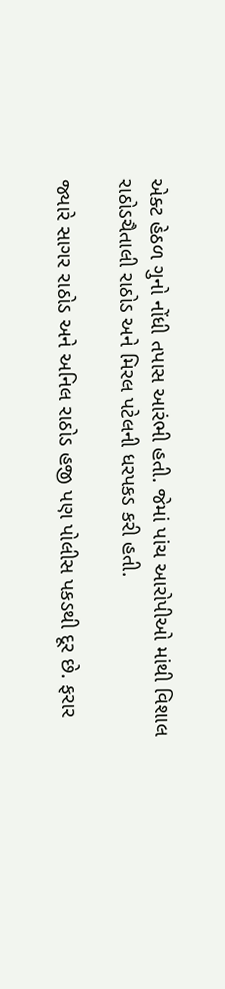એક્ટ હેઠળ ગુનો નોંધી તપાસ આરંભી હતી. જેમાં પાંચ આરોપીઓ માંથી વિશાલ રાઠોડચૈતાલી રાઠોડ અને મિરલ પટેલની ધરપકડ કરી હતી.

જ્યારે સાગર રાઠોડ અને અનિલ રાઠોડ હજી પણ પોલીસ પકડથી દૂર છે. ફરાર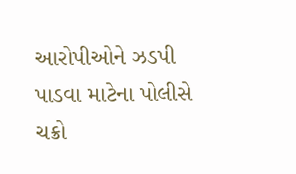આરોપીઓને ઝડપી પાડવા માટેના પોલીસે ચક્રો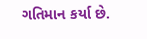ગતિમાન કર્યા છે.